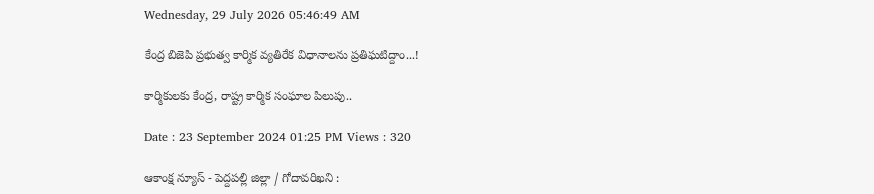Wednesday, 29 July 2026 05:46:49 AM

కేంద్ర బిజెపి ప్రభుత్వ కార్మిక వ్యతిరేక విధానాలను ప్రతిఘటిద్దాం...!

కార్మికులకు కేంద్ర, రాష్ట్ర కార్మిక సంఘాల పిలుపు..

Date : 23 September 2024 01:25 PM Views : 320

ఆకాంక్ష న్యూస్ - పెద్దపల్లి జిల్లా / గోదావరిఖని :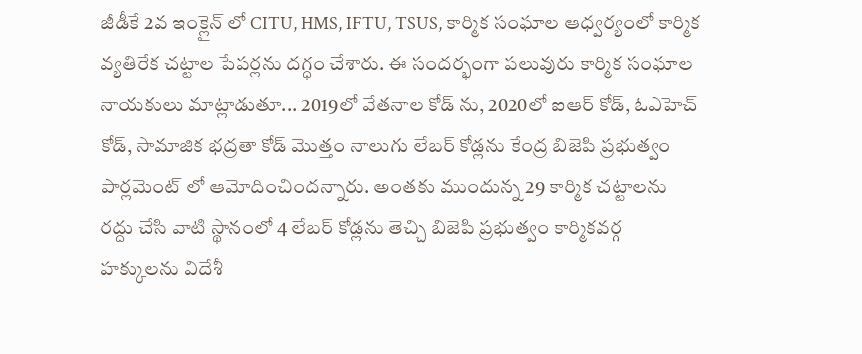జీడీకే 2వ ఇంక్లైన్ లో CITU, HMS, IFTU, TSUS, కార్మిక సంఘాల ఆధ్వర్యంలో కార్మిక వ్యతిరేక చట్టాల పేపర్లను దగ్ధం చేశారు. ఈ సందర్భంగా పలువురు కార్మిక సంఘాల నాయకులు మాట్లాడుతూ... 2019లో వేతనాల కోడ్ ను, 2020లో ఐఆర్ కోడ్, ఓఎహెచ్ కోడ్, సామాజిక భద్రతా కోడ్ మొత్తం నాలుగు లేబర్ కోడ్లను కేంద్ర బిజెపి ప్రభుత్వం పార్లమెంట్ లో ఆమోదించిందన్నారు. అంతకు ముందున్న 29 కార్మిక చట్టాలను రద్దు చేసి వాటి స్థానంలో 4 లేబర్ కోడ్లను తెచ్చి బిజెపి ప్రభుత్వం కార్మికవర్గ హక్కులను విదేశీ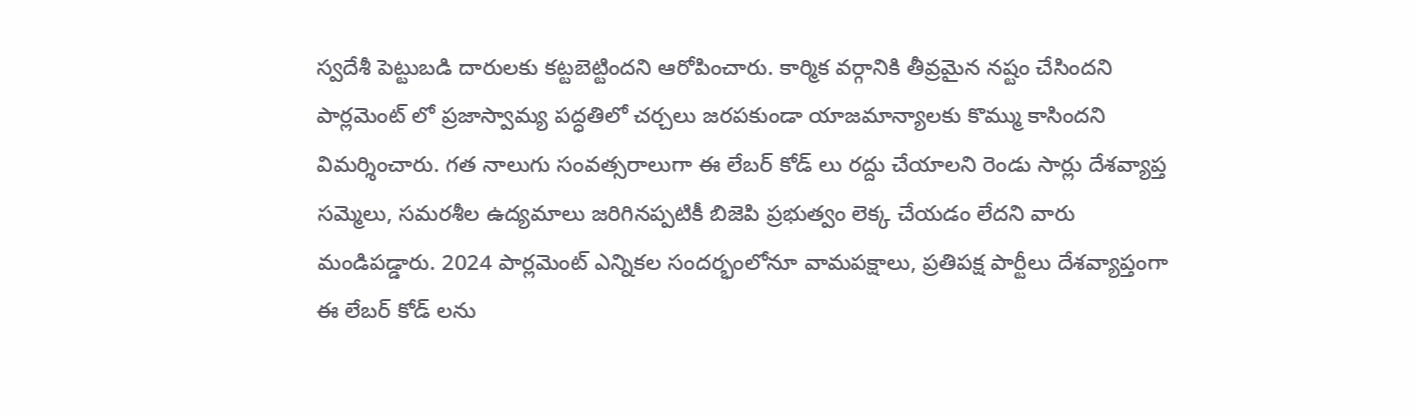స్వదేశీ పెట్టుబడి దారులకు కట్టబెట్టిందని ఆరోపించారు. కార్మిక వర్గానికి తీవ్రమైన నష్టం చేసిందని పార్లమెంట్ లో ప్రజాస్వామ్య పద్ధతిలో చర్చలు జరపకుండా యాజమాన్యాలకు కొమ్ము కాసిందని విమర్శించారు. గత నాలుగు సంవత్సరాలుగా ఈ లేబర్ కోడ్ లు రద్దు చేయాలని రెండు సార్లు దేశవ్యాప్త సమ్మెలు, సమరశీల ఉద్యమాలు జరిగినప్పటికీ బిజెపి ప్రభుత్వం లెక్క చేయడం లేదని వారు మండిపడ్డారు. 2024 పార్లమెంట్ ఎన్నికల సందర్భంలోనూ వామపక్షాలు, ప్రతిపక్ష పార్టీలు దేశవ్యాప్తంగా ఈ లేబర్ కోడ్ లను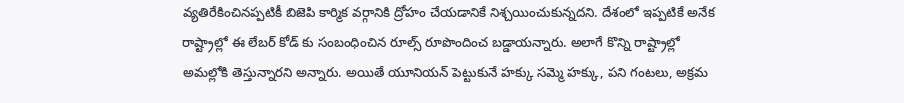వ్యతిరేకించినప్పటికీ బిజెపి కార్మిక వర్గానికి ద్రోహం చేయడానికే నిశ్చయించుకున్నదని. దేశంలో ఇప్పటికే అనేక రాష్ట్రాల్లో ఈ లేబర్ కోడ్ కు సంబంధించిన రూల్స్ రూపొందించ బడ్డాయన్నారు. అలాగే కొన్ని రాష్ట్రాల్లో అమల్లోకి తెస్తున్నారని అన్నారు. అయితే యూనియన్ పెట్టుకునే హక్కు సమ్మె హక్కు, పని గంటలు, అక్రమ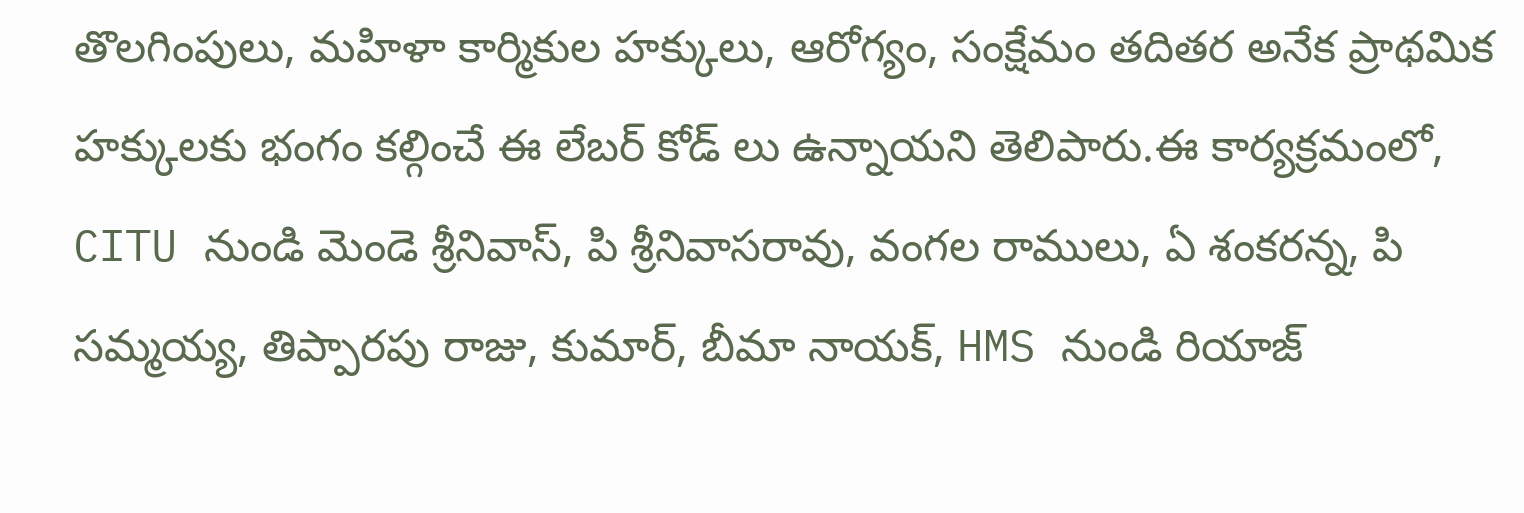తొలగింపులు, మహిళా కార్మికుల హక్కులు, ఆరోగ్యం, సంక్షేమం తదితర అనేక ప్రాథమిక హక్కులకు భంగం కల్గించే ఈ లేబర్ కోడ్ లు ఉన్నాయని తెలిపారు.ఈ కార్యక్రమంలో, CITU నుండి మెండె శ్రీనివాస్, పి శ్రీనివాసరావు, వంగల రాములు, ఏ శంకరన్న, పి సమ్మయ్య, తిప్పారపు రాజు, కుమార్, బీమా నాయక్, HMS నుండి రియాజ్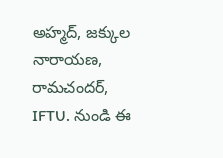అహ్మద్, జక్కుల నారాయణ, రామచందర్, IFTU. నుండి ఈ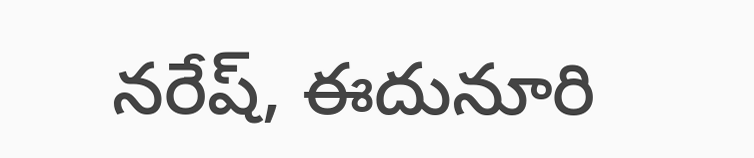నరేష్, ఈదునూరి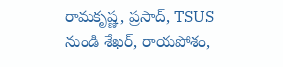రామకృష్ణ, ప్రసాద్, TSUS నుండి శేఖర్, రాయపోశం,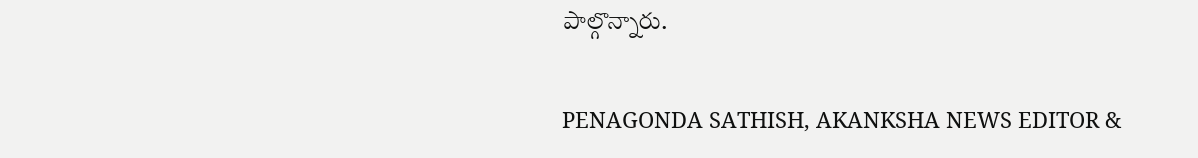పాల్గొన్నారు.

PENAGONDA SATHISH, AKANKSHA NEWS EDITOR &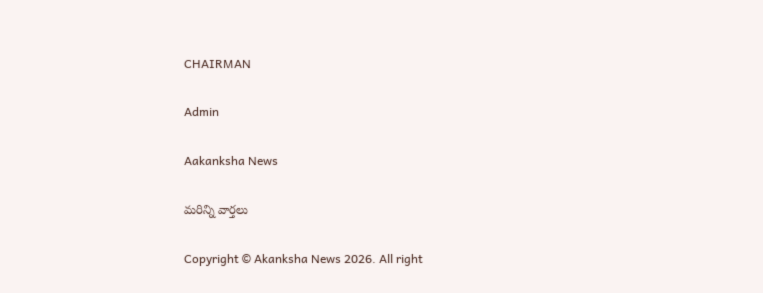CHAIRMAN

Admin

Aakanksha News

మరిన్ని వార్తలు

Copyright © Akanksha News 2026. All right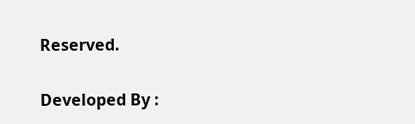Reserved.

Developed By :